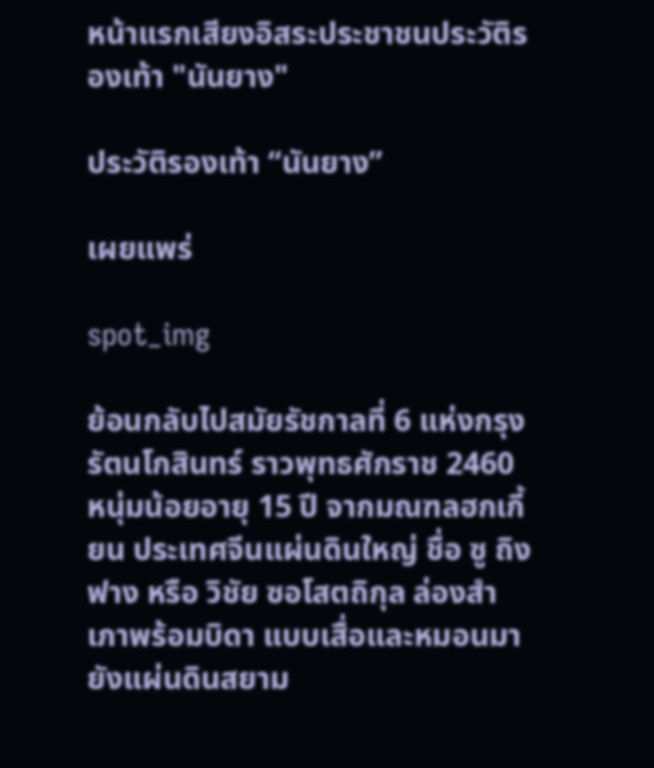หน้าแรกเสียงอิสระประชาชนประวัติรองเท้า "นันยาง"

ประวัติรองเท้า “นันยาง”

เผยแพร่

spot_img

ย้อนกลับไปสมัยรัชกาลที่ 6 แห่งกรุงรัตนโกสินทร์ ราวพุทธศักราช 2460 หนุ่มน้อยอายุ 15 ปี จากมณฑลฮกเกี้ยน ประเทศจีนแผ่นดินใหญ่ ชื่อ ซู ถิง ฟาง หรือ วิชัย ซอโสตถิกุล ล่องสำเภาพร้อมบิดา แบบเสื่อและหมอนมายังแผ่นดินสยาม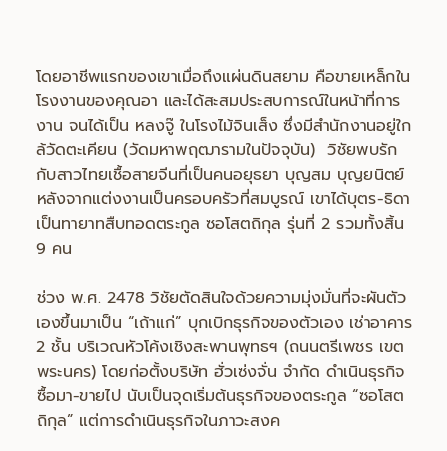โดยอาชีพแรกของเขาเมื่อถึงแผ่นดินสยาม คือขายเหล็กในโรงงานของคุณอา และได้สะสมประสบการณ์ในหน้าที่การงาน จนได้เป็น หลงจู๊ ในโรงไม้จินเส็ง ซึ่งมีสำนักงานอยู่ใกล้วัดตะเคียน (วัดมหาพฤฒารามในปัจจุบัน)  วิชัยพบรักกับสาวไทยเชื้อสายจีนที่เป็นคนอยุธยา บุญสม บุญยนิตย์ หลังจากแต่งงานเป็นครอบครัวที่สมบูรณ์ เขาได้บุตร-ธิดาเป็นทายาทสืบทอดตระกูล ซอโสตถิกุล รุ่นที่ 2 รวมทั้งสิ้น 9 คน

ช่วง พ.ศ. 2478 วิชัยตัดสินใจด้วยความมุ่งมั่นที่จะผันตัวเองขึ้นมาเป็น “เถ้าแก่” บุกเบิกธุรกิจของตัวเอง เช่าอาคาร 2 ชั้น บริเวณหัวโค้งเชิงสะพานพุทธฯ (ถนนตรีเพชร เขตพระนคร) โดยก่อตั้งบริษัท ฮั่วเซ่งจั่น จำกัด ดำเนินธุรกิจ ซื้อมา-ขายไป นับเป็นจุดเริ่มต้นธุรกิจของตระกูล “ซอโสตถิกุล” แต่การดำเนินธุรกิจในภาวะสงค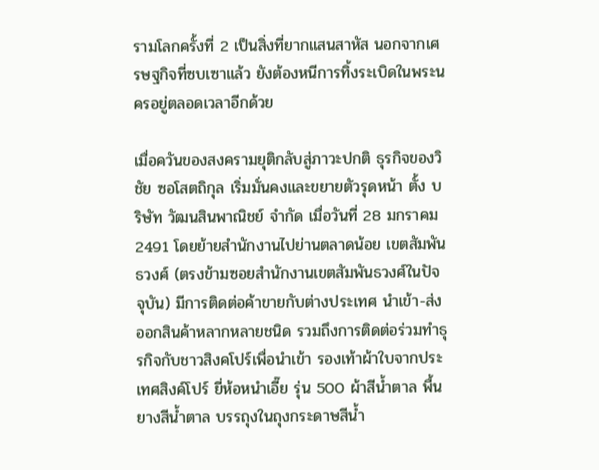รามโลกครั้งที่ 2 เป็นสิ่งที่ยากแสนสาหัส นอกจากเศรษฐกิจที่ซบเซาแล้ว ยังต้องหนีการทิ้งระเบิดในพระนครอยู่ตลอดเวลาอีกด้วย

เมื่อควันของสงครามยุติกลับสู่ภาวะปกติ ธุรกิจของวิชัย ซอโสตถิกุล เริ่มมั่นคงและขยายตัวรุดหน้า ตั้ง บริษัท วัฒนสินพาณิชย์ จำกัด เมื่อวันที่ 28 มกราคม 2491 โดยย้ายสำนักงานไปย่านตลาดน้อย เขตสัมพันธวงศ์ (ตรงข้ามซอยสำนักงานเขตสัมพันธวงศ์ในปัจจุบัน) มีการติดต่อค้าขายกับต่างประเทศ นำเข้า-ส่งออกสินค้าหลากหลายชนิด รวมถึงการติดต่อร่วมทำธุรกิจกับชาวสิงคโปร์เพื่อนำเข้า รองเท้าผ้าใบจากประเทศสิงค์โปร์ ยี่ห้อหนำเอี๊ย รุ่น 500 ผ้าสีน้ำตาล พื้นยางสีน้ำตาล บรรถุงในถุงกระดาษสีน้ำ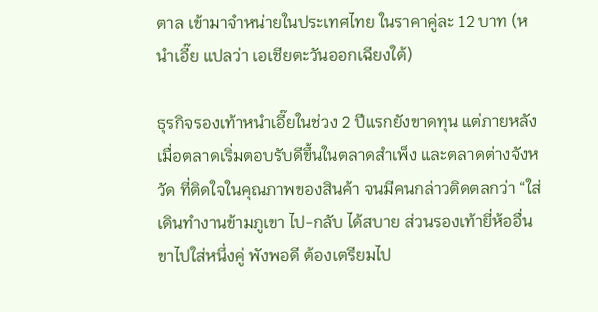ตาล เข้ามาจำหน่ายในประเทศไทย ในราคาคู่ละ 12 บาท (หนำเอี๊ย แปลว่า เอเชียตะวันออกเฉียงใต้)

ธุรกิจรองเท้าหนำเอี๊ยในช่วง 2 ปีแรกยังขาดทุน แต่ภายหลังเมื่อตลาดเริ่มตอบรับดีขึ้นในตลาดสำเพ็ง และตลาดต่างจังหวัด ที่ติดใจในคุณภาพของสินค้า จนมีคนกล่าวติดตลกว่า “ใส่เดินทำงานข้ามภูเขา ไป-กลับ ได้สบาย ส่วนรองเท้ายี่ห้ออื่น ขาไปใส่หนึ่งคู่ พังพอดี ต้องเตรียมไป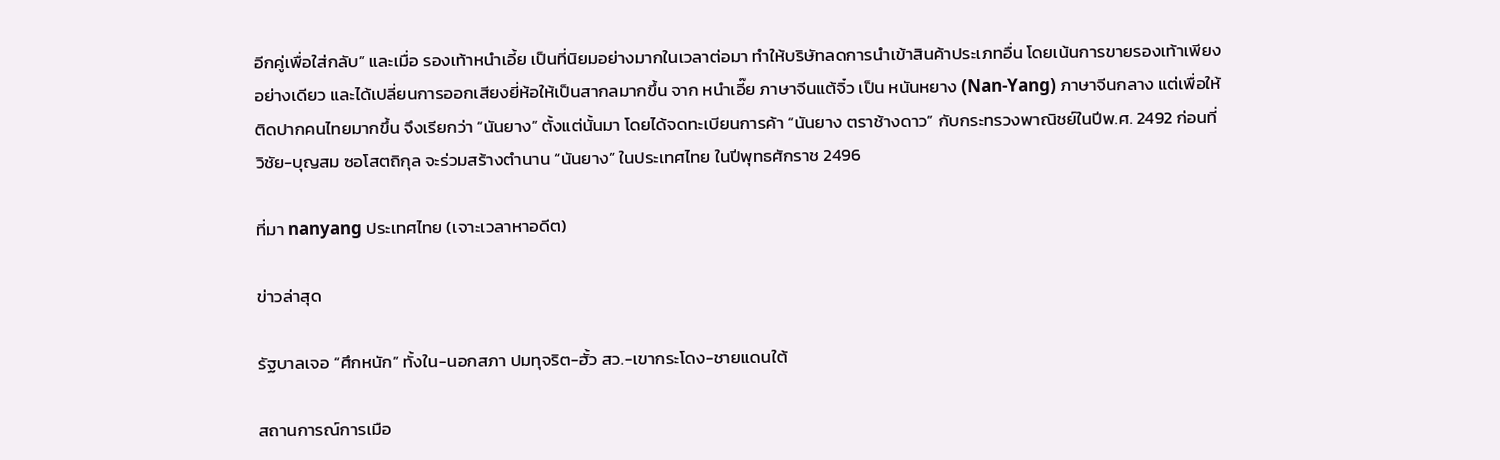อีกคู่เพื่อใส่กลับ” และเมื่อ รองเท้าหนำเอี้ย เป็นที่นิยมอย่างมากในเวลาต่อมา ทำให้บริษัทลดการนำเข้าสินค้าประเภทอื่น โดยเน้นการขายรองเท้าเพียงอย่างเดียว และได้เปลี่ยนการออกเสียงยี่ห้อให้เป็นสากลมากขึ้น จาก หนำเอี๊ย ภาษาจีนแต้จิ๋ว เป็น หนันหยาง (Nan-Yang) ภาษาจีนกลาง แต่เพื่อให้ติดปากคนไทยมากขึ้น จึงเรียกว่า “นันยาง” ตั้งแต่นั้นมา โดยได้จดทะเบียนการค้า “นันยาง ตราช้างดาว” กับกระทรวงพาณิชย์ในปีพ.ศ. 2492 ก่อนที่  วิชัย-บุญสม ซอโสตถิกุล จะร่วมสร้างตำนาน “นันยาง” ในประเทศไทย ในปีพุทธศักราช 2496

ที่มา nanyang ประเทศไทย (เจาะเวลาหาอดีต)

ข่าวล่าสุด

รัฐบาลเจอ “ศึกหนัก” ทั้งใน-นอกสภา ปมทุจริต-ฮั้ว สว.-เขากระโดง-ชายแดนใต้

สถานการณ์การเมือ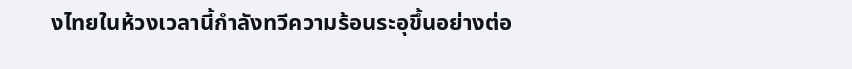งไทยในห้วงเวลานี้กำลังทวีความร้อนระอุขึ้นอย่างต่อ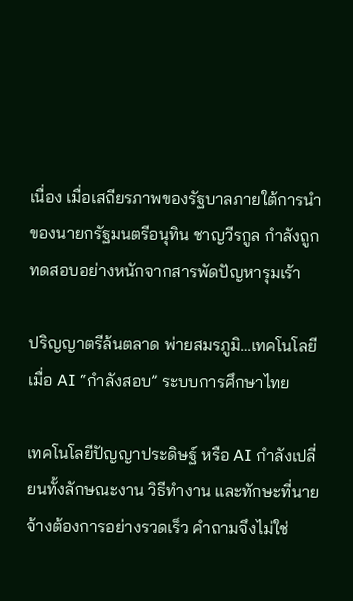เนื่อง เมื่อเสถียรภาพของรัฐบาลภายใต้การนำของนายกรัฐมนตรีอนุทิน ชาญวีรกูล กำลังถูกทดสอบอย่างหนักจากสารพัดปัญหารุมเร้า

ปริญญาตรีล้นตลาด พ่ายสมรภูมิ…เทคโนโลยี  เมื่อ AI “กำลังสอบ” ระบบการศึกษาไทย

เทคโนโลยีปัญญาประดิษฐ์ หรือ AI กำลังเปลี่ยนทั้งลักษณะงาน วิธีทำงาน และทักษะที่นายจ้างต้องการอย่างรวดเร็ว คำถามจึงไม่ใช่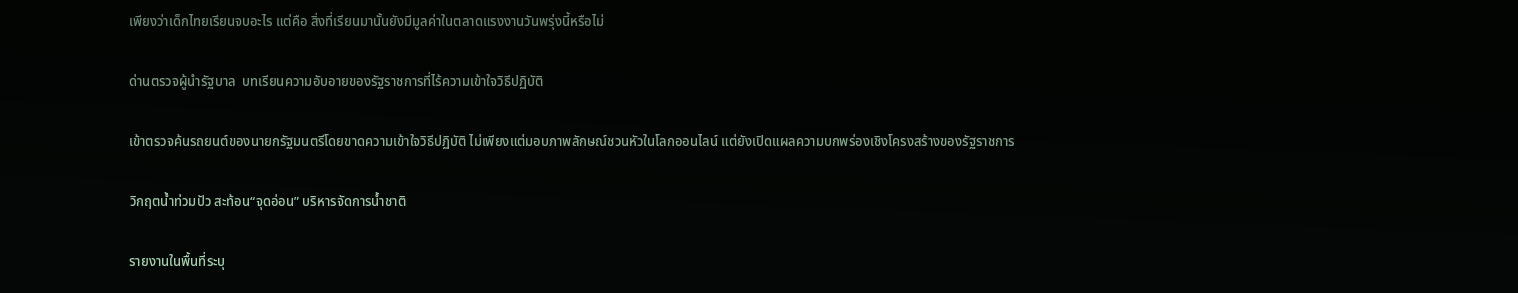เพียงว่าเด็กไทยเรียนจบอะไร แต่คือ สิ่งที่เรียนมานั้นยังมีมูลค่าในตลาดแรงงานวันพรุ่งนี้หรือไม่

ด่านตรวจผู้นำรัฐบาล  บทเรียนความอับอายของรัฐราชการที่ไร้ความเข้าใจวิธีปฏิบัติ

เข้าตรวจค้นรถยนต์ของนายกรัฐมนตรีโดยขาดความเข้าใจวิธีปฏิบัติ ไม่เพียงแต่มอบภาพลักษณ์ชวนหัวในโลกออนไลน์ แต่ยังเปิดแผลความบกพร่องเชิงโครงสร้างของรัฐราชการ

วิกฤตน้ำท่วมปัว สะท้อน“จุดอ่อน” บริหารจัดการน้ำชาติ

รายงานในพื้นที่ระบุ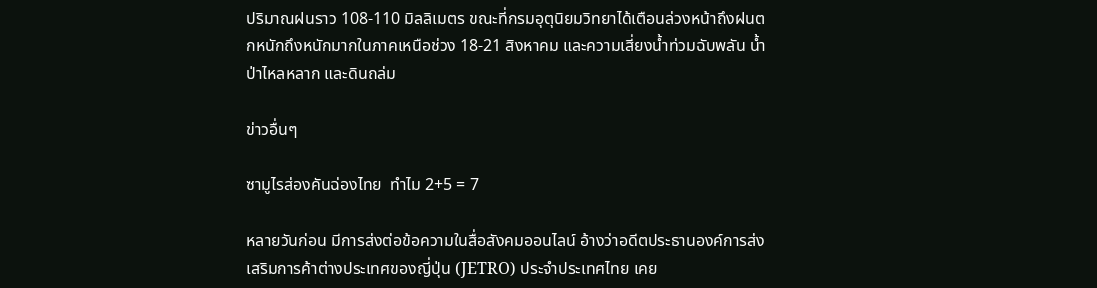ปริมาณฝนราว 108-110 มิลลิเมตร ขณะที่กรมอุตุนิยมวิทยาได้เตือนล่วงหน้าถึงฝนตกหนักถึงหนักมากในภาคเหนือช่วง 18-21 สิงหาคม และความเสี่ยงน้ำท่วมฉับพลัน น้ำป่าไหลหลาก และดินถล่ม

ข่าวอื่นๆ

ซามูไรส่องคันฉ่องไทย  ทำไม 2+5 = 7

หลายวันก่อน มีการส่งต่อข้อความในสื่อสังคมออนไลน์ อ้างว่าอดีตประธานองค์การส่งเสริมการค้าต่างประเทศของญี่ปุ่น (JETRO) ประจำประเทศไทย เคย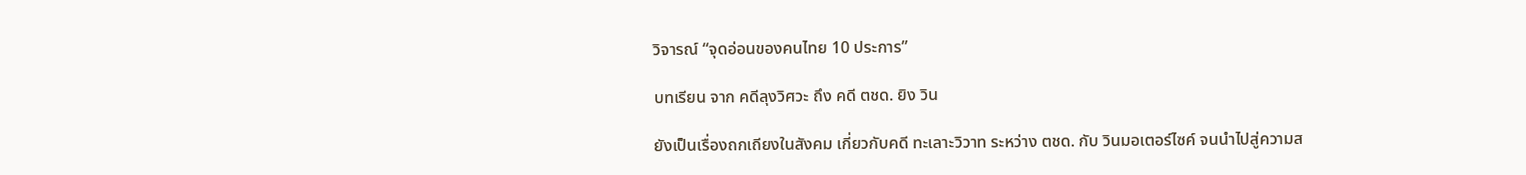วิจารณ์ “จุดอ่อนของคนไทย 10 ประการ”

บทเรียน จาก คดีลุงวิศวะ ถึง คดี ตชด. ยิง วิน

ยังเป็นเรื่องถกเถียงในสังคม เกี่ยวกับคดี ทะเลาะวิวาท ระหว่าง ตชด. กับ วินมอเตอร์ไซค์ จนนำไปสู่ความส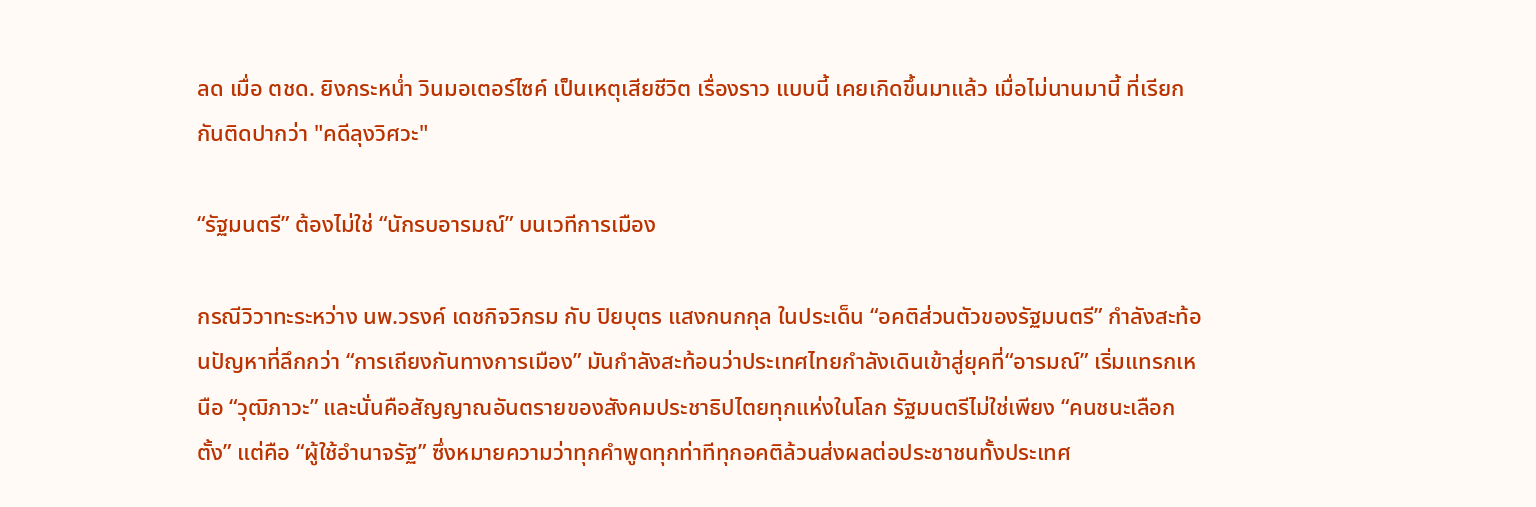ลด เมื่อ ตชด. ยิงกระหน่ำ วินมอเตอร์ไซค์ เป็นเหตุเสียชีวิต เรื่องราว แบบนี้ เคยเกิดขึ้นมาแล้ว เมื่อไม่นานมานี้ ที่เรียกกันติดปากว่า "คดีลุงวิศวะ"

“รัฐมนตรี” ต้องไม่ใช่ “นักรบอารมณ์” บนเวทีการเมือง

กรณีวิวาทะระหว่าง นพ.วรงค์ เดชกิจวิกรม กับ ปิยบุตร แสงกนกกุล ในประเด็น “อคติส่วนตัวของรัฐมนตรี” กำลังสะท้อนปัญหาที่ลึกกว่า “การเถียงกันทางการเมือง” มันกำลังสะท้อนว่าประเทศไทยกำลังเดินเข้าสู่ยุคที่“อารมณ์” เริ่มแทรกเหนือ “วุฒิภาวะ” และนั่นคือสัญญาณอันตรายของสังคมประชาธิปไตยทุกแห่งในโลก รัฐมนตรีไม่ใช่เพียง “คนชนะเลือกตั้ง” แต่คือ “ผู้ใช้อำนาจรัฐ” ซึ่งหมายความว่าทุกคำพูดทุกท่าทีทุกอคติล้วนส่งผลต่อประชาชนทั้งประเทศ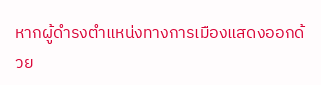หากผู้ดำรงตำแหน่งทางการเมืองแสดงออกด้วย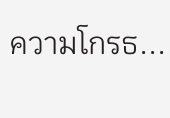ความโกรธ...